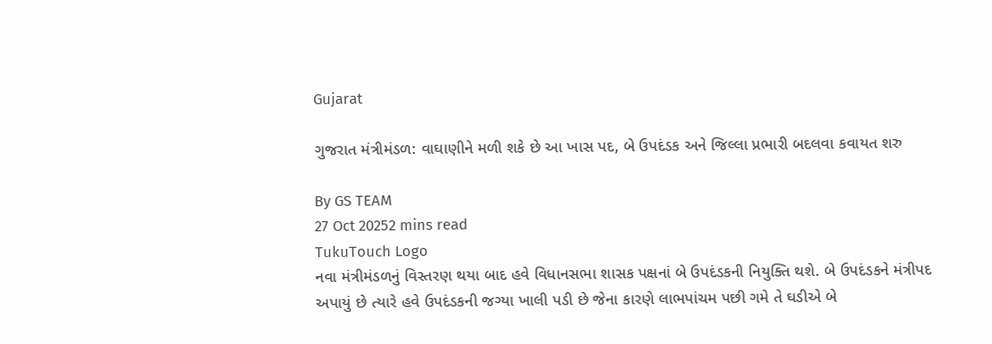Gujarat

ગુજરાત મંત્રીમંડળ: વાઘાણીને મળી શકે છે આ ખાસ પદ, બે ઉપદંડક અને જિલ્લા પ્રભારી બદલવા કવાયત શરુ

By GS TEAM
27 Oct 20252 mins read
TukuTouch Logo
નવા મંત્રીમંડળનું વિસ્તરણ થયા બાદ હવે વિધાનસભા શાસક પક્ષનાં બે ઉપદંડકની નિયુક્તિ થશે. બે ઉપદંડકને મંત્રીપદ અપાયું છે ત્યારે હવે ઉપદંડકની જગ્યા ખાલી પડી છે જેના કારણે લાભપાંચમ પછી ગમે તે ઘડીએ બે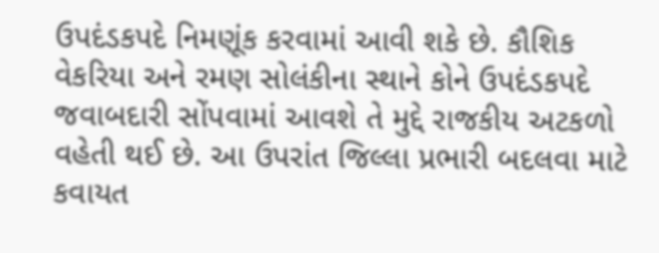ઉપદંડકપદે નિમણૂંક કરવામાં આવી શકે છે. કૌશિક વેકરિયા અને રમણ સોલંકીના સ્થાને કોને ઉપદંડકપદે જવાબદારી સોંપવામાં આવશે તે મુદ્દે રાજકીય અટકળો વહેતી થઈ છે. આ ઉપરાંત જિલ્લા પ્રભારી બદલવા માટે કવાયત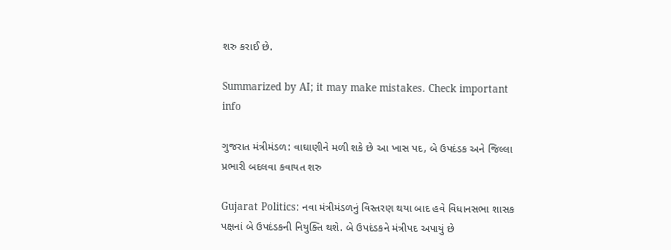શરુ કરાઈ છે.

Summarized by AI; it may make mistakes. Check important info

ગુજરાત મંત્રીમંડળ: વાઘાણીને મળી શકે છે આ ખાસ પદ, બે ઉપદંડક અને જિલ્લા પ્રભારી બદલવા કવાયત શરુ

Gujarat Politics: નવા મંત્રીમંડળનું વિસ્તરણ થયા બાદ હવે વિધાનસભા શાસક પક્ષનાં બે ઉપદંડકની નિયુક્તિ થશે. બે ઉપદંડકને મંત્રીપદ અપાયું છે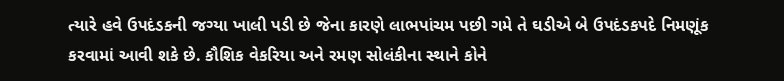ત્યારે હવે ઉપદંડકની જગ્યા ખાલી પડી છે જેના કારણે લાભપાંચમ પછી ગમે તે ઘડીએ બે ઉપદંડકપદે નિમણૂંક કરવામાં આવી શકે છે. કૌશિક વેકરિયા અને રમણ સોલંકીના સ્થાને કોને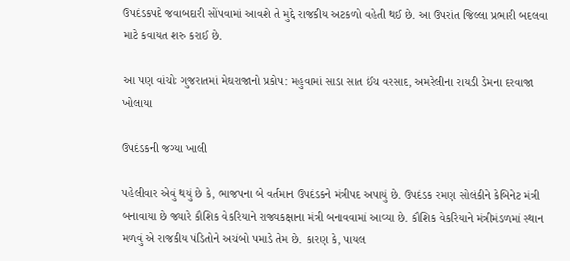ઉપદંડકપદે જવાબદારી સોંપવામાં આવશે તે મુદ્દે રાજકીય અટકળો વહેતી થઈ છે. આ ઉપરાંત જિલ્લા પ્રભારી બદલવા માટે કવાયત શરુ કરાઈ છે.

આ પણ વાંચોઃ ગુજરાતમાં મેઘરાજાનો પ્રકોપ: મહુવામાં સાડા સાત ઈંચ વરસાદ, અમરેલીના રાયડી ડેમના દરવાજા ખોલાયા

ઉપદંડકની જગ્યા ખાલી

પહેલીવાર એવું થયું છે કે, ભાજપના બે વર્તમાન ઉપદંડકને મંત્રીપદ અપાયું છે. ઉપદંડક રમણ સોલંકીને કેબિનેટ મંત્રી બનાવાયા છે જ્યારે કૌશિક વેકરિયાને રાજ્યકક્ષાના મંત્રી બનાવવામાં આવ્યા છે. કૌશિક વેકરિયાને મંત્રીમંડળમાં સ્થાન મળવું એ રાજકીય પંડિતોને અચંબો પમાડે તેમ છે. કારણ કે, પાયલ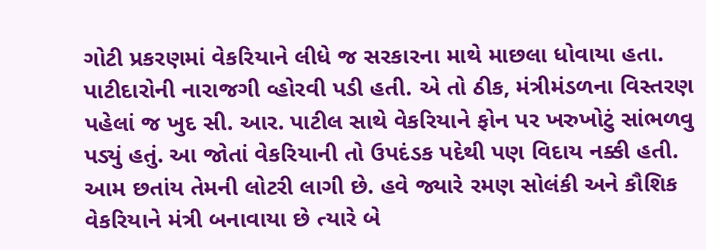ગોટી પ્રકરણમાં વેકરિયાને લીધે જ સરકારના માથે માછલા ધોવાયા હતા. પાટીદારોની નારાજગી વ્હોરવી પડી હતી. એ તો ઠીક, મંત્રીમંડળના વિસ્તરણ પહેલાં જ ખુદ સી. આર. પાટીલ સાથે વેકરિયાને ફોન પર ખરુખોટું સાંભળવુ પડ્યું હતું. આ જોતાં વેકરિયાની તો ઉપદંડક પદેથી પણ વિદાય નક્કી હતી. આમ છતાંય તેમની લોટરી લાગી છે. હવે જ્યારે રમણ સોલંકી અને કૌશિક વેકરિયાને મંત્રી બનાવાયા છે ત્યારે બે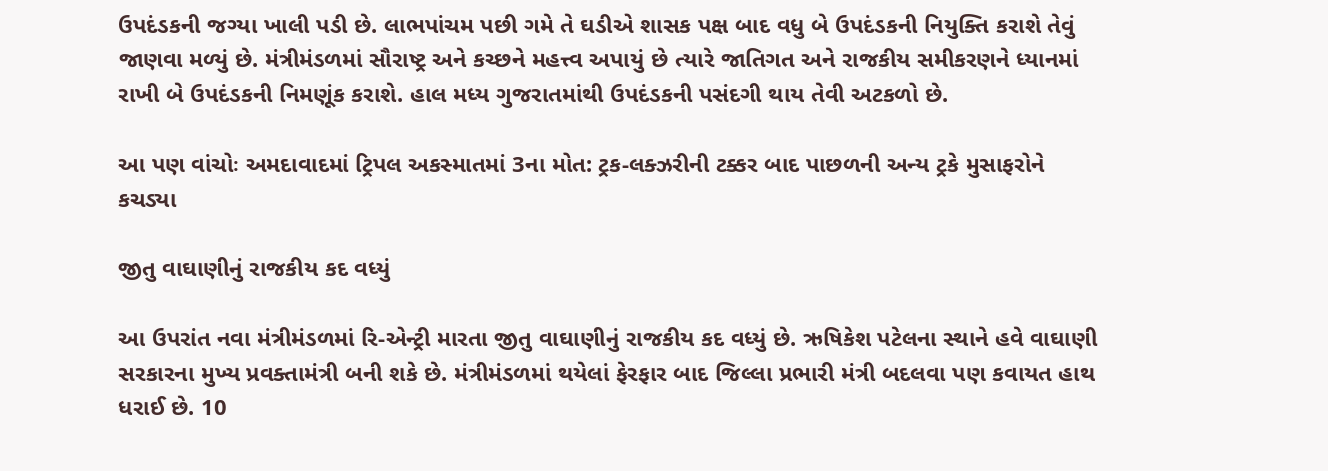ઉપદંડકની જગ્યા ખાલી પડી છે. લાભપાંચમ પછી ગમે તે ઘડીએ શાસક પક્ષ બાદ વધુ બે ઉપદંડકની નિયુક્તિ કરાશે તેવું જાણવા મળ્યું છે. મંત્રીમંડળમાં સૌરાષ્ટ્ર અને કચ્છને મહત્ત્વ અપાયું છે ત્યારે જાતિગત અને રાજકીય સમીકરણને ધ્યાનમાં રાખી બે ઉપદંડકની નિમણૂંક કરાશે. હાલ મધ્ય ગુજરાતમાંથી ઉપદંડકની પસંદગી થાય તેવી અટકળો છે.

આ પણ વાંચોઃ અમદાવાદમાં ટ્રિપલ અકસ્માતમાં 3ના મોત: ટ્રક-લક્ઝરીની ટક્કર બાદ પાછળની અન્ય ટ્રકે મુસાફરોને કચડ્યા

જીતુ વાઘાણીનું રાજકીય કદ વધ્યું

આ ઉપરાંત નવા મંત્રીમંડળમાં રિ-એન્ટ્રી મારતા જીતુ વાઘાણીનું રાજકીય કદ વધ્યું છે. ઋષિકેશ પટેલના સ્થાને હવે વાઘાણી સરકારના મુખ્ય પ્રવક્તામંત્રી બની શકે છે. મંત્રીમંડળમાં થયેલાં ફેરફાર બાદ જિલ્લા પ્રભારી મંત્રી બદલવા પણ કવાયત હાથ ધરાઈ છે. 10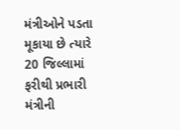મંત્રીઓને પડતા મૂકાયા છે ત્યારે 20 જિલ્લામાં ફરીથી પ્રભારી મંત્રીની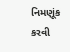નિમણૂંક કરવી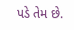પડે તેમ છે.